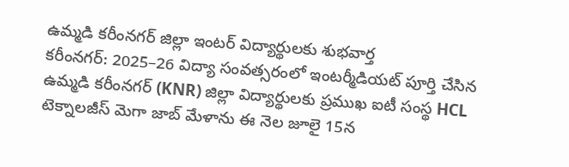ఉమ్మడి కరీంనగర్ జిల్లా ఇంటర్ విద్యార్థులకు శుభవార్త
కరీంనగర్: 2025–26 విద్యా సంవత్సరంలో ఇంటర్మీడియట్ పూర్తి చేసిన ఉమ్మడి కరీంనగర్ (KNR) జిల్లా విద్యార్థులకు ప్రముఖ ఐటీ సంస్థ HCL టెక్నాలజీస్ మెగా జాబ్ మేళాను ఈ నెల జూలై 15న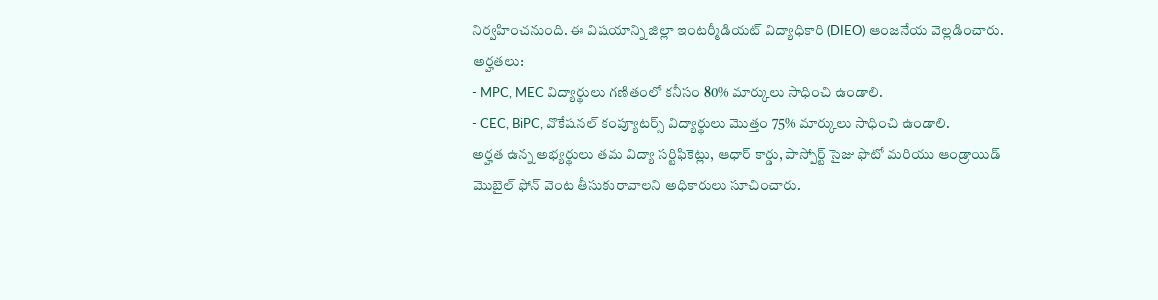నిర్వహించనుంది. ఈ విషయాన్ని జిల్లా ఇంటర్మీడియట్ విద్యాధికారి (DIEO) ఆంజనేయ వెల్లడించారు.
అర్హతలు:
- MPC, MEC విద్యార్థులు గణితంలో కనీసం 80% మార్కులు సాధించి ఉండాలి.
- CEC, BiPC, వొకేషనల్ కంప్యూటర్స్ విద్యార్థులు మొత్తం 75% మార్కులు సాధించి ఉండాలి.
అర్హత ఉన్న అభ్యర్థులు తమ విద్యా సర్టిఫికెట్లు, ఆధార్ కార్డు, పాస్పోర్ట్ సైజు ఫొటో మరియు ఆండ్రాయిడ్ మొబైల్ ఫోన్ వెంట తీసుకురావాలని అధికారులు సూచించారు.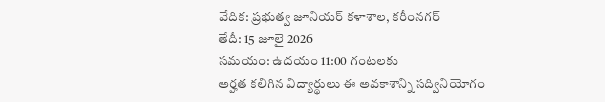వేదిక: ప్రభుత్వ జూనియర్ కళాశాల, కరీంనగర్
తేదీ: 15 జూలై 2026
సమయం: ఉదయం 11:00 గంటలకు
అర్హత కలిగిన విద్యార్థులు ఈ అవకాశాన్ని సద్వినియోగం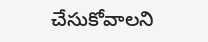చేసుకోవాలని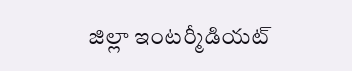జిల్లా ఇంటర్మీడియట్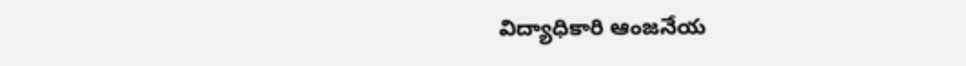విద్యాధికారి ఆంజనేయ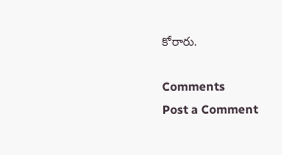కోరారు.

Comments
Post a Comment